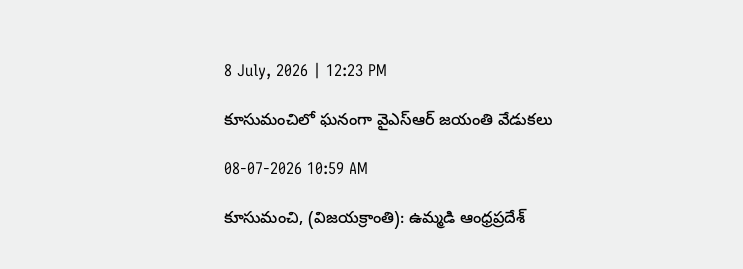8 July, 2026 | 12:23 PM

కూసుమంచిలో ఘనంగా వైఎస్ఆర్ జయంతి వేడుకలు

08-07-2026 10:59 AM

కూసుమంచి, (విజయక్రాంతి): ఉమ్మడి ఆంధ్రప్రదేశ్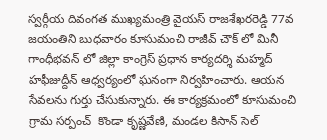స్వర్గీయ దివంగత ముఖ్యమంత్రి వైయస్ రాజశేఖరరెడ్డి 77వ జయంతిని బుధవారం కూసుమంచి రాజీవ్ చౌక్ లో మినీ గాంధీభవన్ లో జిల్లా కాంగ్రెస్ ప్రధాన కార్యదర్శి మహ్మద్ హఫీజుద్దీన్ ఆధ్వర్యంలో ఘనంగా నిర్వహించారు. ఆయన సేవలను గుర్తు చేసుకున్నారు. ఈ కార్యక్రమంలో కూసుమంచి గ్రామ సర్పంచ్  కొండా కృష్ణవేణి, మండల కిసాన్ సెల్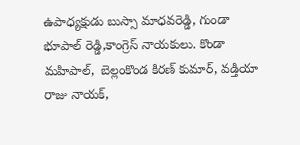ఉపాధ్యక్షుడు బుస్సా మాధవరెడ్డి, గుండా భూపాల్ రెడ్డి,కాంగ్రెస్ నాయకులు. కొండా మహిపాల్,  బెల్లంకొండ కిరణ్ కుమార్, వడ్తియా రాజు నాయక్,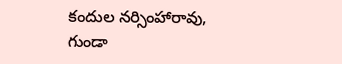కందుల నర్సింహారావు, గుండా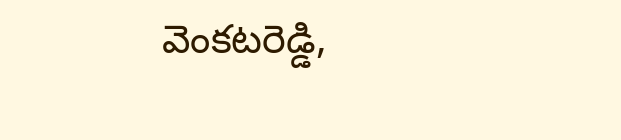వెంకటరెడ్డి,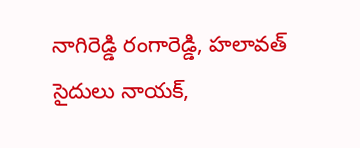నాగిరెడ్డి రంగారెడ్డి, హలావత్ సైదులు నాయక్,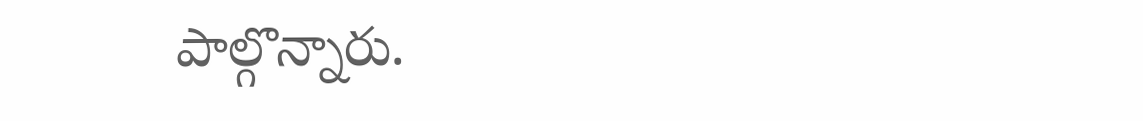పాల్గొన్నారు.